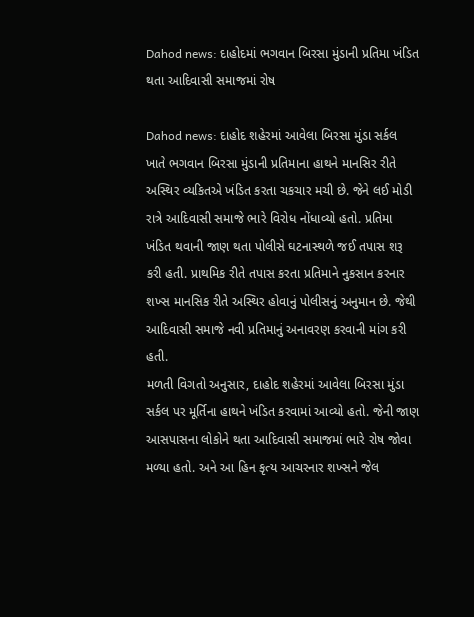Dahod news: દાહોદમાં ભગવાન બિરસા મુંડાની પ્રતિમા ખંડિત થતા આદિવાસી સમાજમાં રોષ

Dahod news: દાહોદ શહેરમાં આવેલા બિરસા મુંડા સર્કલ ખાતે ભગવાન બિરસા મુંડાની પ્રતિમાના હાથને માનસિર રીતે અસ્થિર વ્યકિતએ ખંડિત કરતા ચકચાર મચી છે. જેને લઈ મોડી રાત્રે આદિવાસી સમાજે ભારે વિરોધ નોંધાવ્યો હતો. પ્રતિમા ખંડિત થવાની જાણ થતા પોલીસે ઘટનાસ્થળે જઈ તપાસ શરૂ કરી હતી. પ્રાથમિક રીતે તપાસ કરતા પ્રતિમાને નુકસાન કરનાર શખ્સ માનસિક રીતે અસ્થિર હોવાનું પોલીસનું અનુમાન છે. જેથી આદિવાસી સમાજે નવી પ્રતિમાનું અનાવરણ કરવાની માંગ કરી હતી.
મળતી વિગતો અનુસાર, દાહોદ શહેરમાં આવેલા બિરસા મુંડા સર્કલ પર મૂર્તિના હાથને ખંડિત કરવામાં આવ્યો હતો. જેની જાણ આસપાસના લોકોને થતા આદિવાસી સમાજમાં ભારે રોષ જોવા મળ્યા હતો. અને આ હિન કૃત્ય આચરનાર શખ્સને જેલ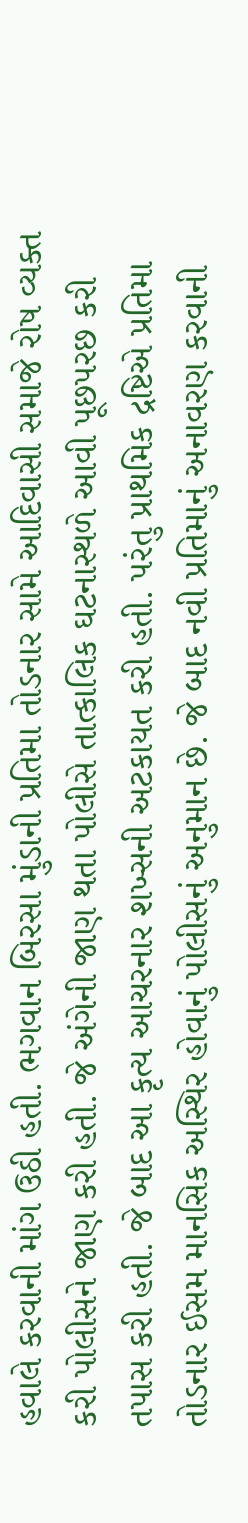હવાલે કરવાની માંગ ઉઠી હતી. ભગવાન બિરસા મુંડાની પ્રતિમા તોડનાર સામે આદિવાસી સમાજે રોષ વ્યક્ત કરી પોલીસને જાણ કરી હતી. જે અંગેની જાણ થતા પોલીસે તાત્કાલિક ઘટનાસ્થળે આવી પૂછપરછ કરી તપાસ કરી હતી. જે બાદ આ કૃત્ય આચરનાર શખ્સની અટકાયત કરી હતી. પરંતુ પ્રાથમિક દ્રષ્ટિએ પ્રતિમા તોડનાર ઈસમ માનસિક અસ્થિર હોવાનું પોલીસનું અનુમાન છે. જે બાદ નવી પ્રતિમાનું અનાવરણ કરવાની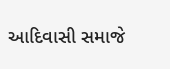આદિવાસી સમાજે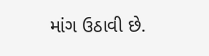માંગ ઉઠાવી છે.